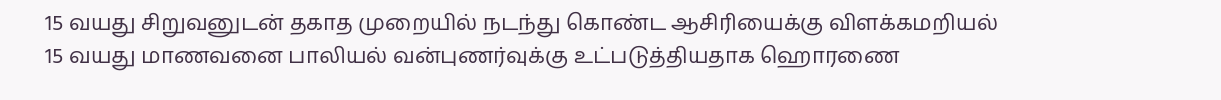15 வயது சிறுவனுடன் தகாத முறையில் நடந்து கொண்ட ஆசிரியைக்கு விளக்கமறியல்
15 வயது மாணவனை பாலியல் வன்புணர்வுக்கு உட்படுத்தியதாக ஹொரணை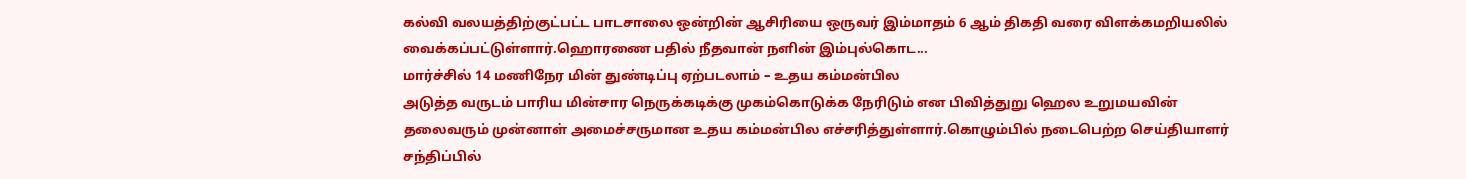கல்வி வலயத்திற்குட்பட்ட பாடசாலை ஒன்றின் ஆசிரியை ஒருவர் இம்மாதம் 6 ஆம் திகதி வரை விளக்கமறியலில் வைக்கப்பட்டுள்ளார்.ஹொரணை பதில் நீதவான் நளின் இம்புல்கொட...
மார்ச்சில் 14 மணிநேர மின் துண்டிப்பு ஏற்படலாம் – உதய கம்மன்பில
அடுத்த வருடம் பாரிய மின்சார நெருக்கடிக்கு முகம்கொடுக்க நேரிடும் என பிவித்துறு ஹெல உறுமயவின் தலைவரும் முன்னாள் அமைச்சருமான உதய கம்மன்பில எச்சரித்துள்ளார்.கொழும்பில் நடைபெற்ற செய்தியாளர் சந்திப்பில்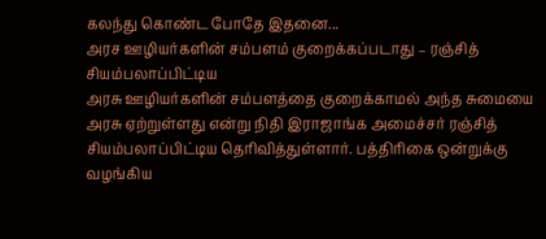கலந்து கொண்ட போதே இதனை...
அரச ஊழியர்களின் சம்பளம் குறைக்கப்படாது – ரஞ்சித் சியம்பலாப்பிட்டிய
அரசு ஊழியர்களின் சம்பளத்தை குறைக்காமல் அந்த சுமையை அரசு ஏற்றுள்ளது என்று நிதி இராஜாங்க அமைச்சர் ரஞ்சித் சியம்பலாப்பிட்டிய தெரிவித்துள்ளார். பத்திரிகை ஒன்றுக்கு வழங்கிய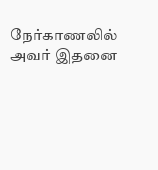நேர்காணலில் அவர் இதனை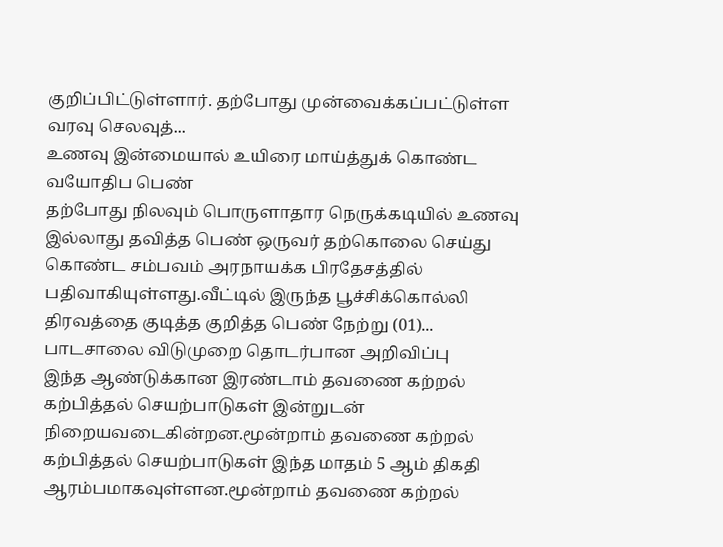குறிப்பிட்டுள்ளார். தற்போது முன்வைக்கப்பட்டுள்ள வரவு செலவுத்...
உணவு இன்மையால் உயிரை மாய்த்துக் கொண்ட வயோதிப பெண்
தற்போது நிலவும் பொருளாதார நெருக்கடியில் உணவு இல்லாது தவித்த பெண் ஒருவர் தற்கொலை செய்து கொண்ட சம்பவம் அரநாயக்க பிரதேசத்தில் பதிவாகியுள்ளது.வீட்டில் இருந்த பூச்சிக்கொல்லி திரவத்தை குடித்த குறித்த பெண் நேற்று (01)...
பாடசாலை விடுமுறை தொடர்பான அறிவிப்பு
இந்த ஆண்டுக்கான இரண்டாம் தவணை கற்றல் கற்பித்தல் செயற்பாடுகள் இன்றுடன் நிறையவடைகின்றன.மூன்றாம் தவணை கற்றல் கற்பித்தல் செயற்பாடுகள் இந்த மாதம் 5 ஆம் திகதி ஆரம்பமாகவுள்ளன.மூன்றாம் தவணை கற்றல்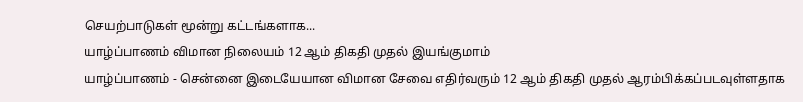செயற்பாடுகள் மூன்று கட்டங்களாக...
யாழ்ப்பாணம் விமான நிலையம் 12 ஆம் திகதி முதல் இயங்குமாம்
யாழ்ப்பாணம் - சென்னை இடையேயான விமான சேவை எதிர்வரும் 12 ஆம் திகதி முதல் ஆரம்பிக்கப்படவுள்ளதாக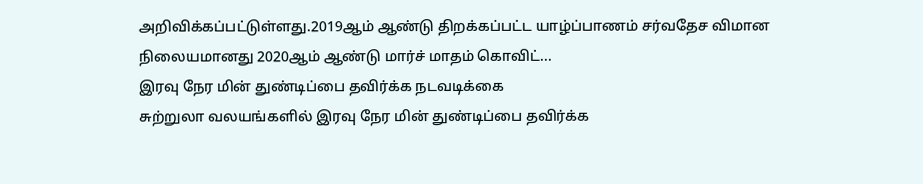அறிவிக்கப்பட்டுள்ளது.2019ஆம் ஆண்டு திறக்கப்பட்ட யாழ்ப்பாணம் சர்வதேச விமான நிலையமானது 2020ஆம் ஆண்டு மார்ச் மாதம் கொவிட்...
இரவு நேர மின் துண்டிப்பை தவிர்க்க நடவடிக்கை
சுற்றுலா வலயங்களில் இரவு நேர மின் துண்டிப்பை தவிர்க்க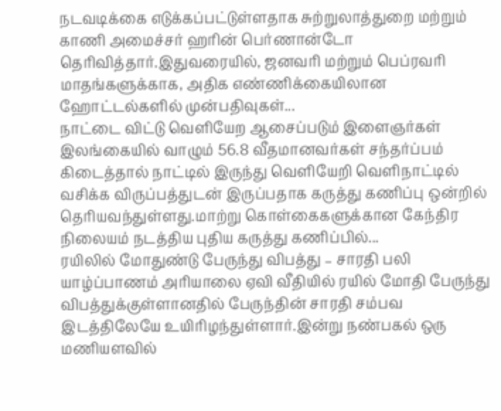நடவடிக்கை எடுக்கப்பட்டுள்ளதாக சுற்றுலாத்துறை மற்றும் காணி அமைச்சர் ஹரின் பெர்ணான்டோ தெரிவித்தார்.இதுவரையில், ஜனவரி மற்றும் பெப்ரவரி மாதங்களுக்காக, அதிக எண்ணிக்கையிலான ஹோட்டல்களில் முன்பதிவுகள்...
நாட்டை விட்டு வெளியேற ஆசைப்படும் இளைஞர்கள்
இலங்கையில் வாழும் 56.8 வீதமானவர்கள் சந்தர்ப்பம் கிடைத்தால் நாட்டில் இருந்து வெளியேறி வெளிநாட்டில் வசிக்க விருப்பத்துடன் இருப்பதாக கருத்து கணிப்பு ஒன்றில் தெரியவந்துள்ளது.மாற்று கொள்கைகளுக்கான கேந்திர நிலையம் நடத்திய புதிய கருத்து கணிப்பில்...
ரயிலில் மோதுண்டு பேருந்து விபத்து – சாரதி பலி
யாழ்ப்பாணம் அரியாலை ஏவி வீதியில் ரயில் மோதி பேருந்து விபத்துக்குள்ளானதில் பேருந்தின் சாரதி சம்பவ இடத்திலேயே உயிரிழந்துள்ளார்.இன்று நண்பகல் ஒரு மணியளவில்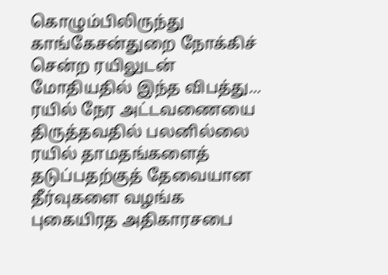கொழும்பிலிருந்து காங்கேசன்துறை நோக்கிச் சென்ற ரயிலுடன் மோதியதில் இந்த விபத்து...
ரயில் நேர அட்டவணையை திருத்தவதில் பலனில்லை
ரயில் தாமதங்களைத் தடுப்பதற்குத் தேவையான தீர்வுகளை வழங்க புகையிரத அதிகாரசபை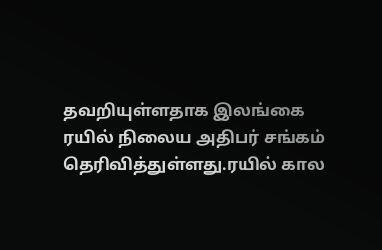தவறியுள்ளதாக இலங்கை ரயில் நிலைய அதிபர் சங்கம் தெரிவித்துள்ளது.ரயில் கால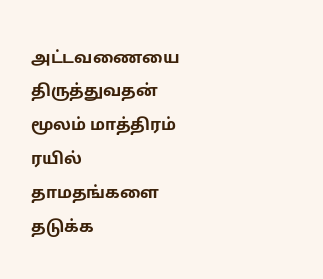அட்டவணையை திருத்துவதன் மூலம் மாத்திரம் ரயில் தாமதங்களை தடுக்க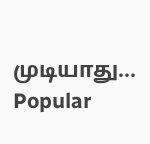முடியாது...
Popular